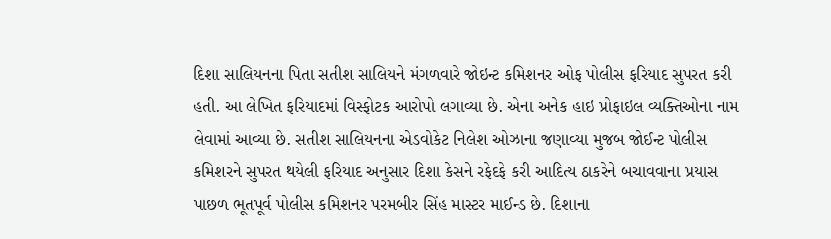દિશા સાલિયનના પિતા સતીશ સાલિયને મંગળવારે જોઇન્ટ કમિશનર ઓફ પોલીસ ફરિયાદ સુપરત કરી હતી. આ લેખિત ફરિયાદમાં વિસ્ફોટક આરોપો લગાવ્યા છે. એના અનેક હાઇ પ્રોફાઇલ વ્યક્તિઓના નામ લેવામાં આવ્યા છે. સતીશ સાલિયનના એડવોકેટ નિલેશ ઓઝાના જણાવ્યા મુજબ જોઈન્ટ પોલીસ કમિશરને સુપરત થયેલી ફરિયાદ અનુસાર દિશા કેસને રફેદફે કરી આદિત્ય ઠાકરેને બચાવવાના પ્રયાસ પાછળ ભૂતપૂર્વ પોલીસ કમિશનર પરમબીર સિંહ માસ્ટર માઈન્ડ છે. દિશાના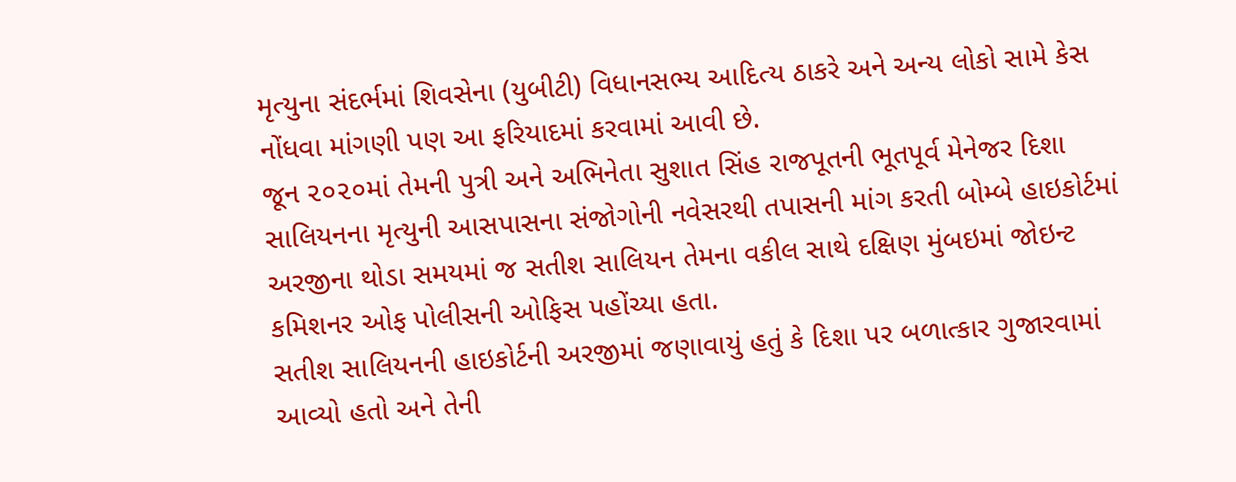મૃત્યુના સંદર્ભમાં શિવસેના (યુબીટી) વિધાનસભ્ય આદિત્ય ઠાકરે અને અન્ય લોકો સામે કેસ નોંધવા માંગણી પણ આ ફરિયાદમાં કરવામાં આવી છે.
જૂન ૨૦૨૦માં તેમની પુત્રી અને અભિનેતા સુશાત સિંહ રાજપૂતની ભૂતપૂર્વ મેનેજર દિશા સાલિયનના મૃત્યુની આસપાસના સંજોગોની નવેસરથી તપાસની માંગ કરતી બોમ્બે હાઇકોર્ટમાં અરજીના થોડા સમયમાં જ સતીશ સાલિયન તેમના વકીલ સાથે દક્ષિણ મુંબઇમાં જોઇન્ટ કમિશનર ઓફ પોલીસની ઓફિસ પહોંચ્યા હતા.
સતીશ સાલિયનની હાઇકોર્ટની અરજીમાં જણાવાયું હતું કે દિશા પર બળાત્કાર ગુજારવામાં આવ્યો હતો અને તેની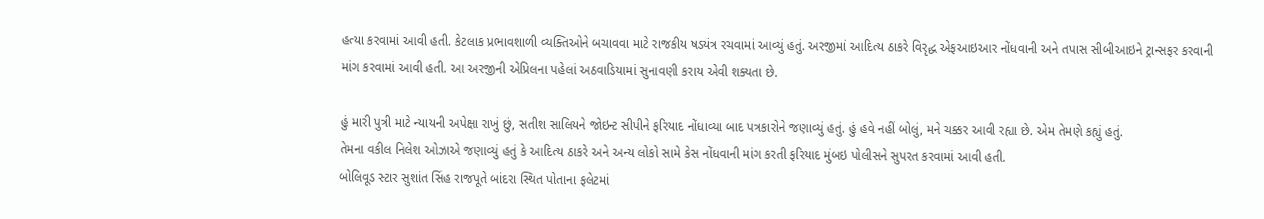હત્યા કરવામાં આવી હતી. કેટલાક પ્રભાવશાળી વ્યક્તિઓને બચાવવા માટે રાજકીય ષડયંત્ર રચવામાં આવ્યું હતું. અરજીમાં આદિત્ય ઠાકરે વિરૃદ્ધ એફઆઇઆર નોંધવાની અને તપાસ સીબીઆઇને ટ્રાન્સફર કરવાની માંગ કરવામાં આવી હતી. આ અરજીની એપ્રિલના પહેલાં અઠવાડિયામાં સુનાવણી કરાય એવી શક્યતા છે.

હું મારી પુત્રી માટે ન્યાયની અપેક્ષા રાખું છું, સતીશ સાલિયને જોઇન્ટ સીપીને ફરિયાદ નોંધાવ્યા બાદ પત્રકારોને જણાવ્યું હતું. હું હવે નહીં બોલું, મને ચક્કર આવી રહ્યા છે. એમ તેમણે કહ્યું હતું.
તેમના વકીલ નિલેશ ઓઝાએ જણાવ્યું હતું કે આદિત્ય ઠાકરે અને અન્ય લોકો સામે કેસ નોંધવાની માંગ કરતી ફરિયાદ મુંબઇ પોલીસને સુપરત કરવામાં આવી હતી.
બોલિવૂડ સ્ટાર સુશાંત સિંહ રાજપૂતે બાંદરા સ્થિત પોતાના ફલેટમાં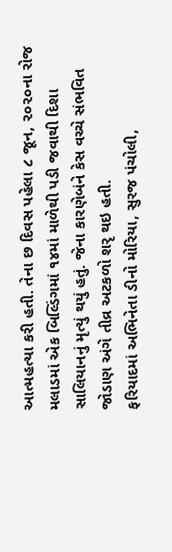આત્મહત્યા કરી હતી. તેના છ દિવસ પહેલા ૮ જૂન, ૨૦૨૦ના રોજ મલાડમાં એક બિલ્ડિંગમાં ૧૪માં માળેથી પડી જવાથી દિશા સાલિયાનનું મૃત્યું થયું હતું. જેના કારણેબંને કેસ વચ્ચે સંભવિત જોડાણ અંગે તીવ્ર અટકળો શરૃ થઇ હતી.
ફરિયાદમાં અભિનેતા ડીનો મોરિયા, સુરજ પંચોલી,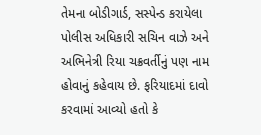તેમના બોડીગાર્ડ, સસ્પેન્ડ કરાયેલા પોલીસ અધિકારી સચિન વાઝે અને અભિનેત્રી રિયા ચક્રવર્તીનું પણ નામ હોવાનું કહેવાય છે. ફરિયાદમાં દાવો કરવામાં આવ્યો હતો કે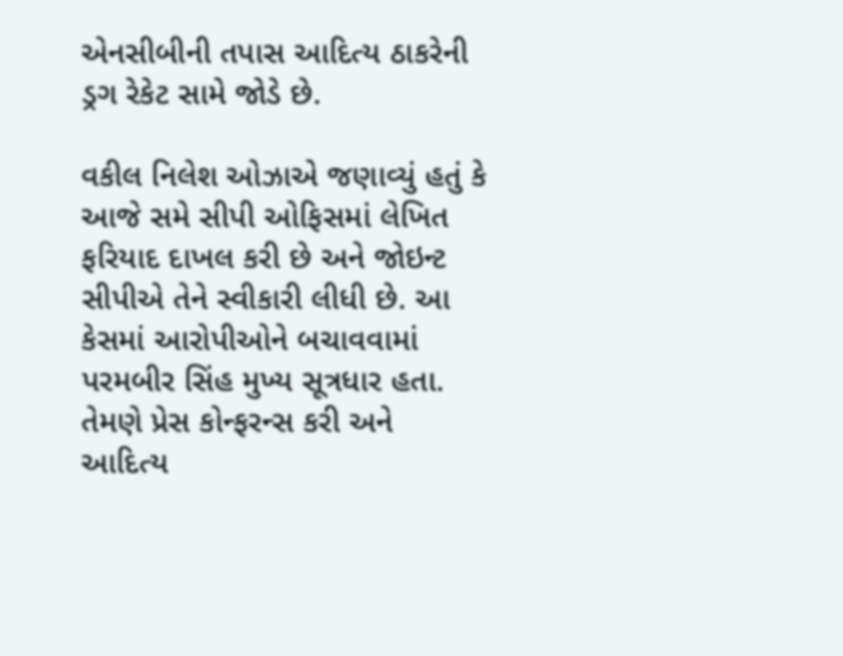એનસીબીની તપાસ આદિત્ય ઠાકરેની ડ્રગ રેકેટ સામે જોડે છે.

વકીલ નિલેશ ઓઝાએ જણાવ્યું હતું કે આજે સમે સીપી ઓફિસમાં લેખિત ફરિયાદ દાખલ કરી છે અને જોઇન્ટ સીપીએ તેને સ્વીકારી લીધી છે. આ કેસમાં આરોપીઓને બચાવવામાં પરમબીર સિંહ મુખ્ય સૂત્રધાર હતા. તેમણે પ્રેસ કોન્ફરન્સ કરી અને આદિત્ય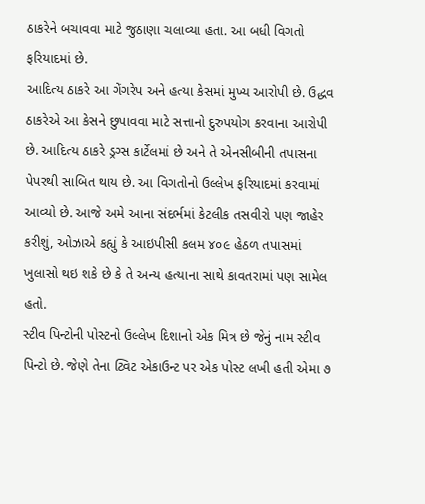ઠાકરેને બચાવવા માટે જુઠાણા ચલાવ્યા હતા. આ બધી વિગતો ફરિયાદમાં છે.
આદિત્ય ઠાકરે આ ગેંગરેપ અને હત્યા કેસમાં મુખ્ય આરોપી છે. ઉદ્ધવ ઠાકરેએ આ કેસને છુપાવવા માટે સત્તાનો દુરુપયોગ કરવાના આરોપી છે. આદિત્ય ઠાકરે ડ્રગ્સ કાર્ટેલમાં છે અને તે એનસીબીની તપાસના પેપરથી સાબિત થાય છે. આ વિગતોનો ઉલ્લેખ ફરિયાદમાં કરવામાં આવ્યો છે. આજે અમે આના સંદર્ભમાં કેટલીક તસવીરો પણ જાહેર કરીશું, ઓઝાએ કહ્યું કે આઇપીસી કલમ ૪૦૯ હેઠળ તપાસમાં ખુલાસો થઇ શકે છે કે તે અન્ય હત્યાના સાથે કાવતરામાં પણ સામેલ હતો.
સ્ટીવ પિન્ટોની પોસ્ટનો ઉલ્લેખ દિશાનો એક મિત્ર છે જેનું નામ સ્ટીવ પિન્ટો છે. જેણે તેના ટ્વિટ એકાઉન્ટ પર એક પોસ્ટ લખી હતી એમા ૭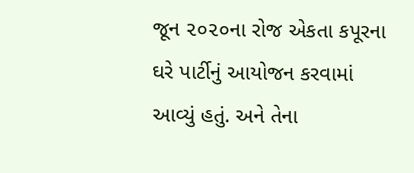જૂન ૨૦૨૦ના રોજ એકતા કપૂરના ઘરે પાર્ટીનું આયોજન કરવામાં આવ્યું હતું. અને તેના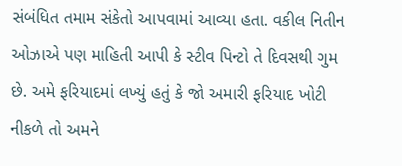સંબંધિત તમામ સંકેતો આપવામાં આવ્યા હતા. વકીલ નિતીન ઓઝાએ પણ માહિતી આપી કે સ્ટીવ પિન્ટો તે દિવસથી ગુમ છે. અમે ફરિયાદમાં લખ્યું હતું કે જો અમારી ફરિયાદ ખોટી નીકળે તો અમને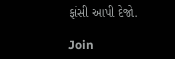ફાંસી આપી દેજો.

Join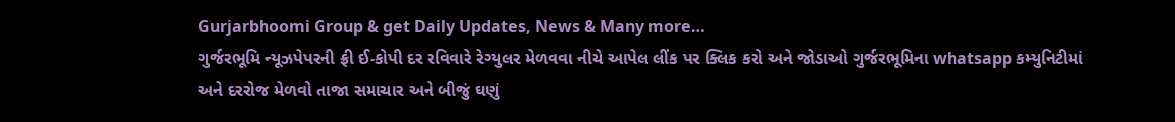Gurjarbhoomi Group & get Daily Updates, News & Many more…
ગુર્જરભૂમિ ન્યૂઝપેપરની ફ્રી ઈ-કોપી દર રવિવારે રેગ્યુલર મેળવવા નીચે આપેલ લીંક પર ક્લિક કરો અને જોડાઓ ગુર્જરભૂમિના whatsapp કમ્યુનિટીમાં અને દરરોજ મેળવો તાજા સમાચાર અને બીજું ઘણું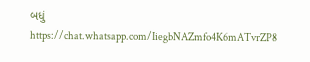બધું
https://chat.whatsapp.com/IiegbNAZmfo4K6mATvrZP8